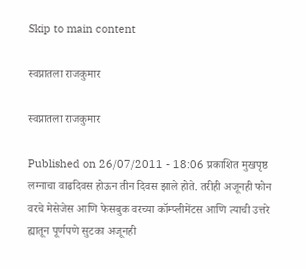Skip to main content

स्वप्नातला राजकुमार

स्वप्नातला राजकुमार

Published on 26/07/2011 - 18:06 प्रकाशित मुखपृष्ठ
लग्नाचा वाढदिवस होऊन तीन दिवस झाले होते. तरीही अजूनही फोन वरचे मेसेजेस आणि फेसबुक वरच्या कॉम्प्लीमेंटस आणि त्याची उत्तरे ह्यातून पूर्णपणे सुटका अजूनही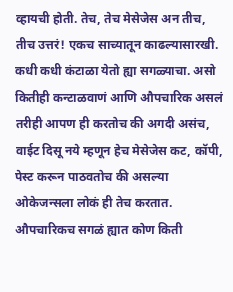व्हायची होती. तेच, तेच मेसेजेस अन तीच, तीच उत्तरं! एकच साच्यातून काढल्यासारखी. कधी कधी कंटाळा येतो ह्या सगळ्याचा. असो कितीही कन्टाळवाणं आणि औपचारिक असलं तरीही आपण ही करतोच की अगदी असंच, वाईट दिसू नये म्हणून हेच मेसेजेस कट, कॉपी, पेस्ट करून पाठवतोच की असल्या ओकेजन्सला लोकं ही तेच करतात. औपचारिकच सगळं ह्यात कोण किती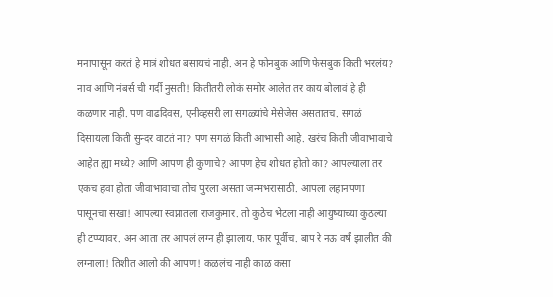मनापासून करतं हे मात्रं शोधत बसायचं नाही. अन हे फोनबुक आणि फेसबुक किती भरलंय? नाव आणि नंबर्स ची गर्दी नुसती! कितीतरी लोकं समोर आलेत तर काय बोलावं हे ही कळणार नाही. पण वाढदिवस, एनीव्हसरी ला सगळ्यांचे मेसेजेस असतातच. सगळं दिसायला किती सुन्दर वाटतं ना? पण सगळं किती आभासी आहे. खरंच किती जीवाभावाचे आहेत ह्या मध्ये? आणि आपण ही कुणाचे? आपण हेच शोधत होतो का? आपल्याला तर एकच हवा होता जीवाभावाचा तोच पुरला असता जन्मभरासाठी. आपला लहानपणा पासूनचा सखा! आपल्या स्वप्नातला राजकुमार. तो कुठेच भेटला नाही आयुष्याच्या कुठल्या ही टप्प्यावर. अन आता तर आपलं लग्न ही झालाय. फार पूर्वीच. बाप रे नऊ वर्षं झालीत की लग्नाला! तिशीत आलो की आपण! कळलंच नाही काळ कसा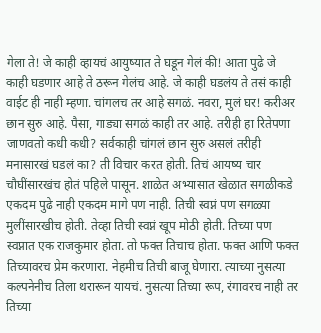गेला ते! जे काही व्हायचं आयुष्यात ते घडून गेलं की! आता पुढे जे काही घडणार आहे ते ठरून गेलंच आहे. जे काही घडलंय ते तसं काही वाईट ही नाही म्हणा. चांगलच तर आहे सगळं. नवरा, मुलं घर! करीअर छान सुरु आहे. पैसा, गाड्या सगळं काही तर आहे. तरीही हा रितेपणा जाणवतो कधी कधी? सर्वकाही चांगलं छान सुरु असलं तरीही मनासारखं घडलं का? ती विचार करत होती. तिचं आयष्य चार चौघींसारखंच होतं पहिले पासून. शाळेत अभ्यासात खेळात सगळीकडे एकदम पुढे नाही एकदम मागे पण नाही. तिची स्वप्नं पण सगळ्या मुलींसारखीच होती. तेव्हा तिची स्वप्नं खूप मोठी होती. तिच्या पण स्वप्नात एक राजकुमार होता. तो फक्त तिचाच होता. फक्त आणि फक्त तिच्यावरच प्रेम करणारा. नेहमीच तिची बाजू घेणारा. त्याच्या नुसत्या कल्पनेनीच तिला थरारून यायचं. नुसत्या तिच्या रूप, रंगावरच नाही तर तिच्या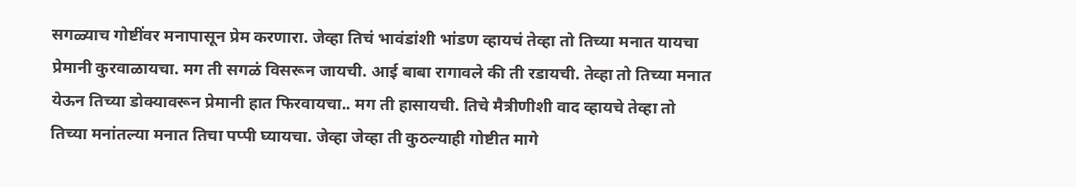सगळ्याच गोष्टींवर मनापासून प्रेम करणारा. जेव्हा तिचं भावंडांशी भांडण व्हायचं तेव्हा तो तिच्या मनात यायचा प्रेमानी कुरवाळायचा. मग ती सगळं विसरून जायची. आई बाबा रागावले की ती रडायची. तेव्हा तो तिच्या मनात येऊन तिच्या डोक्यावरून प्रेमानी हात फिरवायचा.. मग ती हासायची. तिचे मैत्रीणीशी वाद व्हायचे तेव्हा तो तिच्या मनांतल्या मनात तिचा पप्पी घ्यायचा. जेव्हा जेव्हा ती कुठल्याही गोष्टीत मागे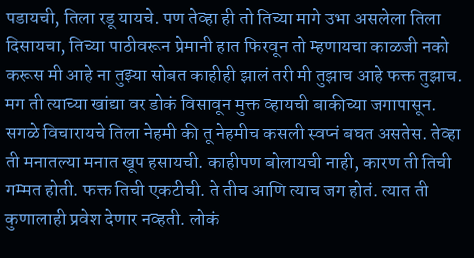पडायची, तिला रडू यायचे. पण तेव्हा ही तो तिच्या मागे उभा असलेला तिला दिसायचा, तिच्या पाठीवरून प्रेमानी हात फिरवून तो म्हणायचा काळजी नको करूस मी आहे ना तुझ्या सोबत काहीही झालं तरी मी तुझाच आहे फक्त तुझाच. मग ती त्याच्या खांद्या वर डोकं विसावून मुक्त व्हायची बाकीच्या जगापासून. सगळे विचारायचे तिला नेहमी की तू नेहमीच कसली स्वप्नं बघत असतेस. तेव्हा ती मनातल्या मनात खूप हसायची. काहीपण बोलायची नाही, कारण ती तिची गम्मत होती. फक्त तिची एकटीची. ते तीच आणि त्याच जग होतं. त्यात ती कुणालाही प्रवेश देणार नव्हती. लोकं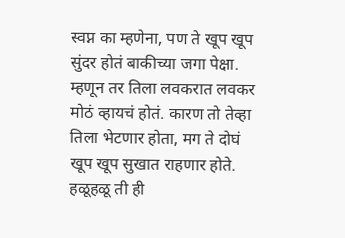स्वप्न का म्हणेना, पण ते खूप खूप सुंदर होतं बाकीच्या जगा पेक्षा. म्हणून तर तिला लवकरात लवकर मोठं व्हायचं होतं. कारण तो तेव्हा तिला भेटणार होता, मग ते दोघं खूप खूप सुखात राहणार होते. हळूहळू ती ही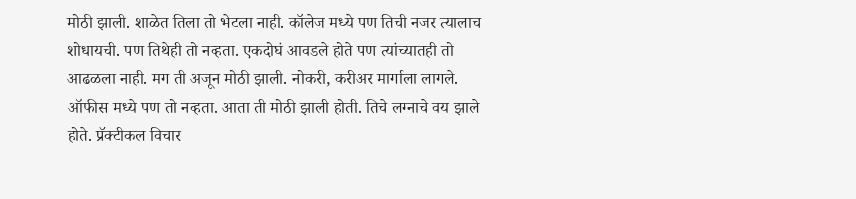मोठी झाली. शाळेत तिला तो भेटला नाही. कॉलेज मध्ये पण तिची नजर त्यालाच शोधायची. पण तिथेही तो नव्हता. एकदोघं आवडले होते पण त्यांच्यातही तो आढळला नाही. मग ती अजून मोठी झाली. नोकरी, करीअर मार्गाला लागले. ऑफीस मध्ये पण तो नव्हता. आता ती मोठी झाली होती. तिचे लग्नाचे वय झाले होते. प्रॅक्टीकल विचार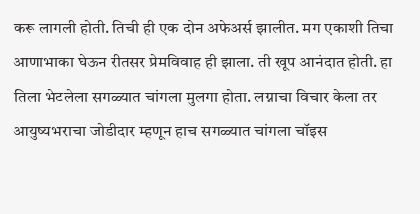करू लागली होती. तिची ही एक दोन अफेअर्स झालीत. मग एकाशी तिचा आणाभाका घेऊन रीतसर प्रेमविवाह ही झाला. ती खूप आनंदात होती. हा तिला भेटलेला सगळ्यात चांगला मुलगा होता. लग्नाचा विचार केला तर आयुष्यभराचा जोडीदार म्हणून हाच सगळ्यात चांगला चॉइस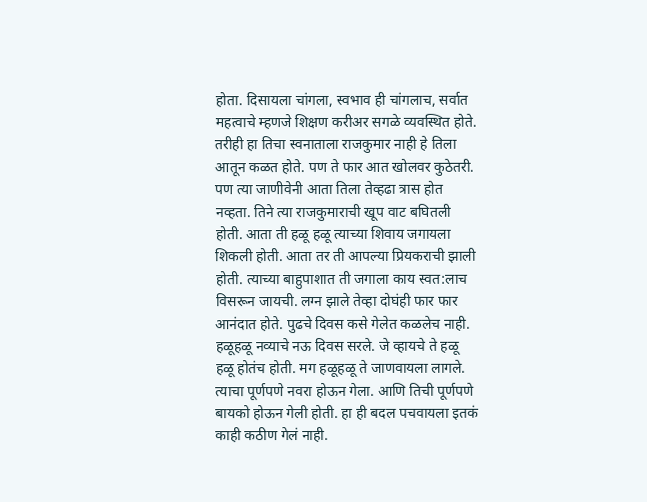होता. दिसायला चांगला, स्वभाव ही चांगलाच, सर्वात महत्वाचे म्हणजे शिक्षण करीअर सगळे व्यवस्थित होते. तरीही हा तिचा स्वनाताला राजकुमार नाही हे तिला आतून कळत होते. पण ते फार आत खोलवर कुठेतरी. पण त्या जाणीवेनी आता तिला तेव्हढा त्रास होत नव्हता. तिने त्या राजकुमाराची खूप वाट बघितली होती. आता ती हळू हळू त्याच्या शिवाय जगायला शिकली होती. आता तर ती आपल्या प्रियकराची झाली होती. त्याच्या बाहुपाशात ती जगाला काय स्वत:लाच विसरून जायची. लग्न झाले तेव्हा दोघंही फार फार आनंदात होते. पुढचे दिवस कसे गेलेत कळलेच नाही. हळूहळू नव्याचे नऊ दिवस सरले. जे व्हायचे ते हळू हळू होतंच होती. मग हळूहळू ते जाणवायला लागले. त्याचा पूर्णपणे नवरा होऊन गेला. आणि तिची पूर्णपणे बायको होऊन गेली होती. हा ही बदल पचवायला इतकं काही कठीण गेलं नाही.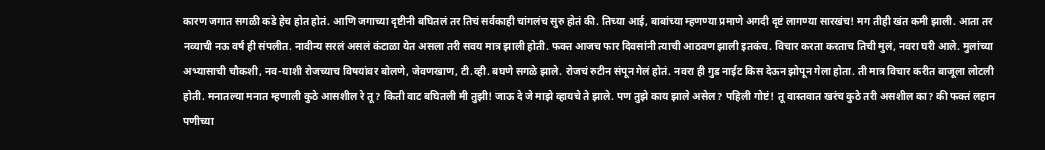कारण जगात सगळी कडे हेच होत होतं. आणि जगाच्या दृष्टीनी बघितलं तर तिचं सर्वकाही चांगलंच सुरु होतं की. तिच्या आई, बाबांच्या म्हणण्या प्रमाणे अगदी दृष्टं लागण्या सारखंच! मग तीही खंत कमी झाली. आता तर नव्याची नऊ वर्षं ही संपलीत. नावीन्य सरलं असलं कंटाळा येत असला तरी सवय मात्र झाली होती. फक्त आजच फार दिवसांनी त्याची आठवण झाली इतकंच. विचार करता करताच तिची मुलं, नवरा घरी आले. मुलांच्या अभ्यासाची चौकशी, नव-याशी रोजच्याच विषयांवर बोलणे, जेवणखाण, टी.व्ही. बघणे सगळे झाले. रोजचं रुटीन संपून गेलं होतं. नवरा ही गुड नाईट किस देऊन झोपून गेला होता. ती मात्र विचार करीत बाजूला लोटली होती. मनातल्या मनात म्हणाली कुठे आसशील रे तू? किती वाट बघितली मी तुझी! जाऊ दे जे माझे व्हायचे ते झाले. पण तुझे काय झाले असेल? पहिली गोष्टं! तू वास्तवात खरंच कुठे तरी असशील का? की फक्तं लहान पणीच्या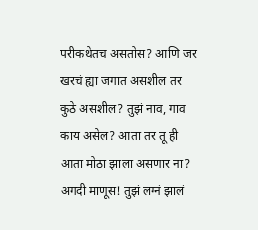परीकथेतच असतोस? आणि जर खरचं ह्या जगात असशील तर कुठे असशील? तुझं नाव, गाव काय असेल? आता तर तू ही आता मोठा झाला असणार ना? अगदी माणूस! तुझं लग्नं झालं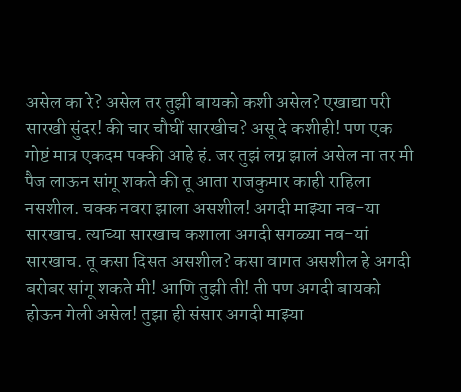असेल का रे? असेल तर तुझी बायको कशी असेल? एखाद्या परी सारखी सुंदर! की चार चौघीं सारखीच? असू दे कशीही! पण एक गोष्टं मात्र एकदम पक्की आहे हं. जर तुझं लग्न झालं असेल ना तर मी पैज लाऊन सांगू शकते की तू आता राजकुमार काही राहिला नसशील. चक्क नवरा झाला असशील! अगदी माझ्या नव-या सारखाच. त्याच्या सारखाच कशाला अगदी सगळ्या नव-यां सारखाच. तू कसा दिसत असशील? कसा वागत असशील हे अगदी बरोबर सांगू शकते मी! आणि तुझी ती! ती पण अगदी बायको होऊन गेली असेल! तुझा ही संसार अगदी माझ्या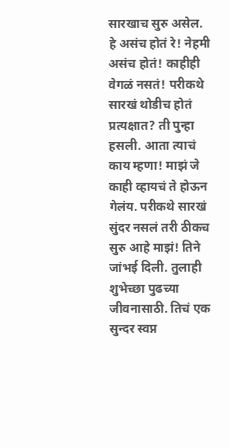सारखाच सुरु असेल. हे असंच होतं रे! नेहमी असंच होतं! काहीही वेगळं नसतं! परीकथे सारखं थोडीच होतं प्रत्यक्षात? ती पुन्हा हसली. आता त्याचं काय म्हणा! माझं जे काही व्हायचं ते होऊन गेलंय. परीकथे सारखं सुंदर नसलं तरी ठीकच सुरु आहे माझं! तिने जांभई दिली. तुलाही शुभेच्छा पुढच्या जीवनासाठी. तिचं एक सुन्दर स्वप्न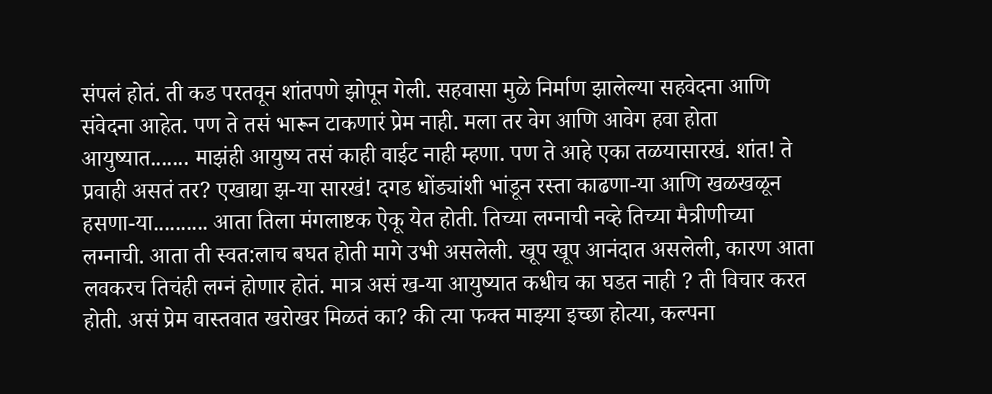संपलं होतं. ती कड परतवून शांतपणे झोपून गेली. सहवासा मुळे निर्माण झालेल्या सहवेदना आणि संवेदना आहेत. पण ते तसं भारून टाकणारं प्रेम नाही. मला तर वेग आणि आवेग हवा होता आयुष्यात....... माझंही आयुष्य तसं काही वाईट नाही म्हणा. पण ते आहे एका तळयासारखं. शांत! ते प्रवाही असतं तर? एखाद्या झ-या सारखं! दगड धोंड्यांशी भांडून रस्ता काढणा-या आणि खळखळून हसणा-या.......... आता तिला मंगलाष्टक ऐकू येत होती. तिच्या लग्नाची नव्हे तिच्या मैत्रीणीच्या लग्नाची. आता ती स्वत:लाच बघत होती मागे उभी असलेली. खूप खूप आनंदात असलेली, कारण आता लवकरच तिचंही लग्नं होणार होतं. मात्र असं ख-या आयुष्यात कधीच का घडत नाही ? ती विचार करत होती. असं प्रेम वास्तवात खरोखर मिळतं का? की त्या फक्त माझ्या इच्छा होत्या, कल्पना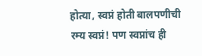होत्या, स्वप्नं होती बालपणीची रम्य स्वप्नं! पण स्वप्नांच ही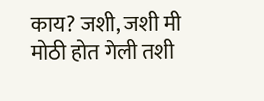काय? जशी, जशी मी मोठी होत गेली तशी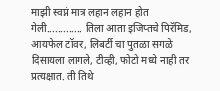माझी स्वप्नं मात्र लहान लहान होत गेली............. तिला आता इजिप्तचे पिरॅमिड, आयफेल टॉवर, लिबर्टी चा पुतळा सगळे दिसायला लागले, टीव्ही, फोटो मध्ये नाही तर प्रत्यक्षात. ती तिथे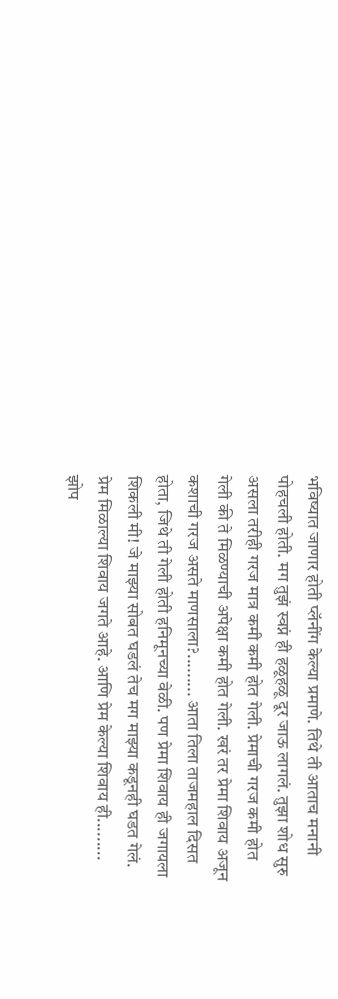भविष्यात जाणार होती प्लॅनींग केल्या प्रमाणे. तिथे ती आताच मनानी पोहचली होती. मग तुझं स्वप्नं ही हळूहळू दूर जाऊ लागलं. तुझा शोध सुरु असला तरीही गरज मात्र कमी कमी होत गेली. प्रेमाची गरज कमी होत गेली की ते मिळण्याची अपेक्षा कमी होत गेली. खरं तर प्रेमा शिवाय अजून कशाची गरज असते माणसाला?......... आता तिला ताजमहाल दिसत होता, जिथे ती गेली होती हनिमूनच्या वेळी. पण प्रेमा शिवाय ही जगायला शिकली मी! जे माझ्या सोबत घडलं तेच मग माझ्या कडूनही घडत गेलं. प्रेम मिळाल्या शिवाय जगते आहे. आणि प्रेम केल्या शिवाय ही......... झोप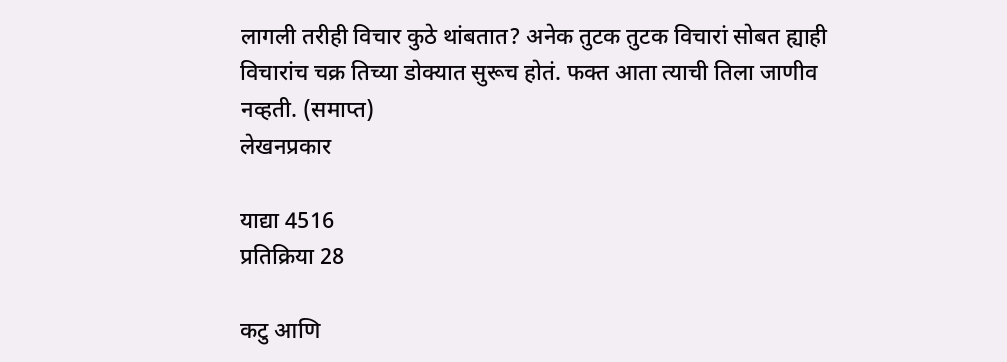लागली तरीही विचार कुठे थांबतात? अनेक तुटक तुटक विचारां सोबत ह्याही विचारांच चक्र तिच्या डोक्यात सुरूच होतं. फक्त आता त्याची तिला जाणीव नव्हती. (समाप्त)
लेखनप्रकार

याद्या 4516
प्रतिक्रिया 28

कटु आणि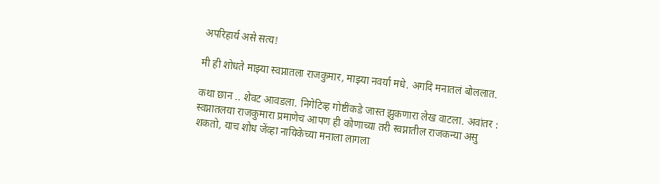अपरिहार्य असे सत्य!

मी ही शोधते माझ्या स्वप्नातला राजकुमार, माझ्या नवर्या मधे. अगदि मनातलं बोललात.

कथा छान .. शेवट आवडला. निगेटिव्ह गोष्टींकडे जास्त झुकणारा लेख वाटला. अवांतर : स्वप्नातलया राजकुमारा प्रमाणेच आपण ही कोणाच्या तरी स्वप्नातील राजकन्या असु शकतो, याच शोध जेंव्हा नायिकेच्या मनाला लागला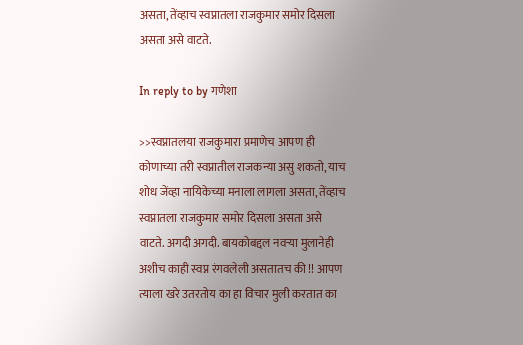असता, तेंव्हाच स्वप्नातला राजकुमार समोर दिसला असता असे वाटते.

In reply to by गणेशा

>>स्वप्नातलया राजकुमारा प्रमाणेच आपण ही कोणाच्या तरी स्वप्नातील राजकन्या असु शकतो, याच शोध जेंव्हा नायिकेच्या मनाला लागला असता, तेंव्हाच स्वप्नातला राजकुमार समोर दिसला असता असे वाटते. अगदी अगदी. बायकोबद्दल नवर्‍या मुलानेही अशीच काही स्वप्न रंगवलेली असतातच की !! आपण त्याला खरे उतरतोय का हा विचार मुली करतात का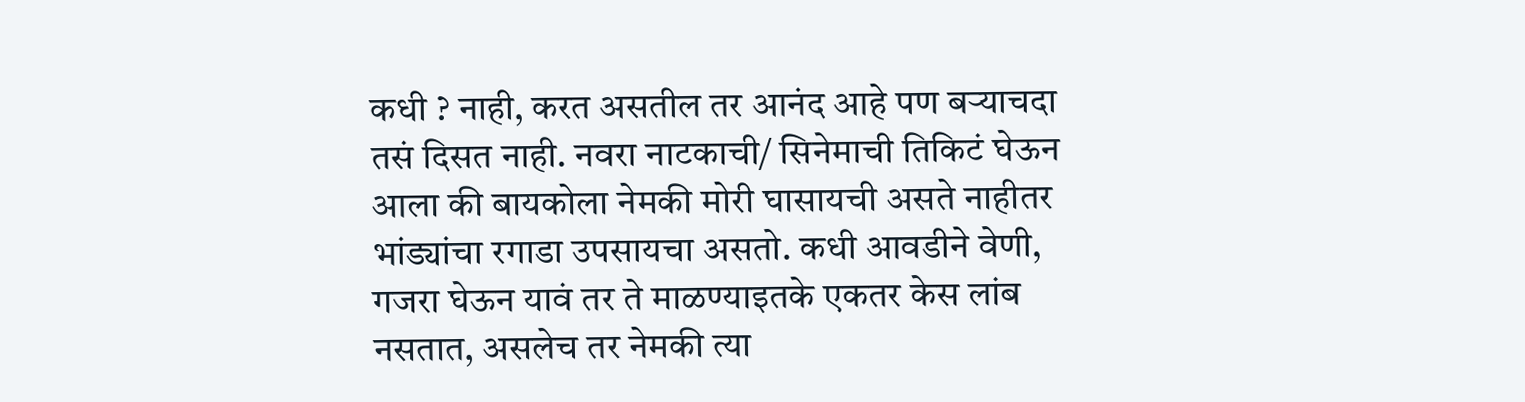कधी ? नाही, करत असतील तर आनंद आहे पण बर्‍याचदा तसं दिसत नाही. नवरा नाटकाची/ सिनेमाची तिकिटं घेऊन आला की बायकोला नेमकी मोरी घासायची असते नाहीतर भांड्यांचा रगाडा उपसायचा असतो. कधी आवडीने वेणी, गजरा घेऊन यावं तर ते माळण्याइतके एकतर केस लांब नसतात, असलेच तर नेमकी त्या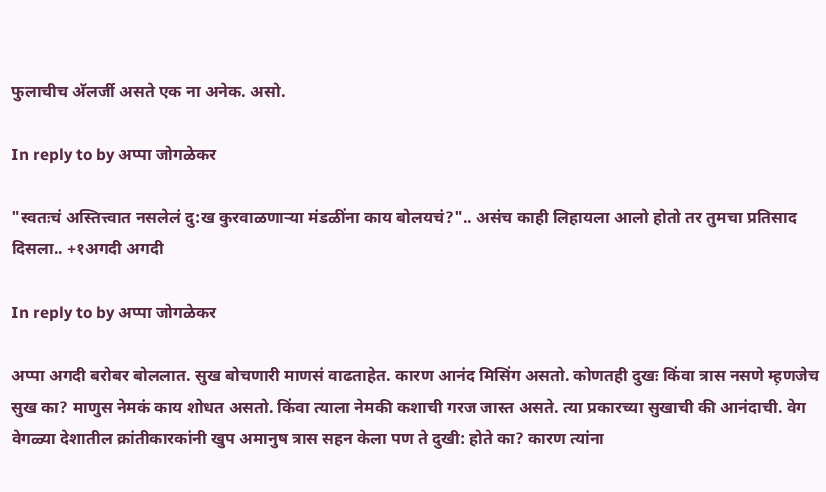फुलाचीच अ‍ॅलर्जी असते एक ना अनेक. असो.

In reply to by अप्पा जोगळेकर

"स्वतःचं अस्तित्त्वात नसलेलं दु:ख कुरवाळणार्‍या मंडळींना काय बोलयचं?".. असंच काही लिहायला आलो होतो तर तुमचा प्रतिसाद दिसला.. +१अगदी अगदी

In reply to by अप्पा जोगळेकर

अप्पा अगदी बरोबर बोललात. सुख बोचणारी माणसं वाढताहेत. कारण आनंद मिसिंग असतो. कोणतही दुखः किंवा त्रास नसणे म्ह़णजेच सुख का? माणुस नेमकं काय शोधत असतो. किंवा त्याला नेमकी कशाची गरज जास्त असते. त्या प्रकारच्या सुखाची की आनंदाची. वेग वेगळ्या देशातील क्रांतीकारकांनी खुप अमानुष त्रास सहन केला पण ते दुखी: होते का? कारण त्यांना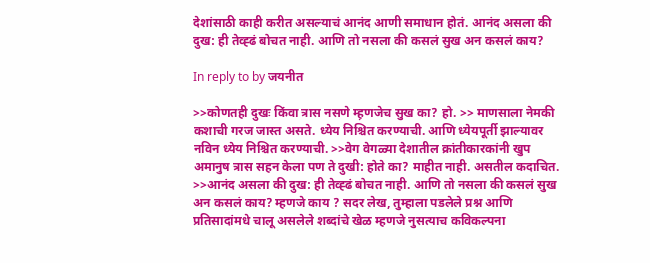देशांसाठी काही करीत असल्याचं आनंद आणी समाधान होतं. आनंद असला की दुख: ही तेव्ह्ढं बोचत नाही. आणि तो नसला की कसलं सुख अन कसलं काय?

In reply to by जयनीत

>>कोणतही दुखः किंवा त्रास नसणे म्ह़णजेच सुख का? हो. >> माणसाला नेमकी कशाची गरज जास्त असते. ध्येय निश्चित करण्याची. आणि ध्येयपूर्ती झाल्यावर नविन ध्येय निश्चित करण्याची. >>वेग वेगळ्या देशातील क्रांतीकारकांनी खुप अमानुष त्रास सहन केला पण ते दुखी: होते का? माहीत नाही. असतील कदाचित. >>आनंद असला की दुख: ही तेव्ह्ढं बोचत नाही. आणि तो नसला की कसलं सुख अन कसलं काय? म्हणजे काय ? सदर लेख, तुम्हाला पडलेले प्रश्न आणि प्रतिसादांमधे चालू असलेले शब्दांचे खेळ म्हणजे नुसत्याच कविकल्पना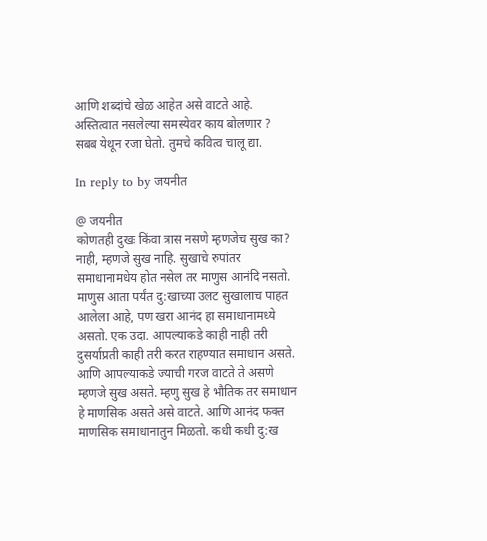आणि शब्दांचे खेळ आहेत असे वाटते आहे. अस्तित्वात नसलेल्या समस्येवर काय बोलणार ? सबब येथून रजा घेतो. तुमचे कवित्व चालू द्या.

In reply to by जयनीत

@ जयनीत
कोणतही दुखः किंवा त्रास नसणे म्ह़णजेच सुख का?
नाही, म्हणजे सुख नाहि. सुखाचे रुपांतर समाधानामधेय होत नसेल तर माणुस आनंदि नसतो. माणुस आता पर्यंत दु:खाच्या उलट सुखालाच पाहत आलेला आहे, पण खरा आनंद हा समाधानामध्ये असतो. एक उदा. आपल्याकडे काही नाही तरी दुसर्याप्रती काही तरी करत राहण्यात समाधान असते. आणि आपल्याकडे ज्याची गरज वाटते ते असणे म्हणजे सुख असते. म्हणु सुख हे भौतिक तर समाधान हे माणसिक असते असे वाटते. आणि आनंद फक्त माणसिक समाधानातुन मिळतो. कधी कधी दु:ख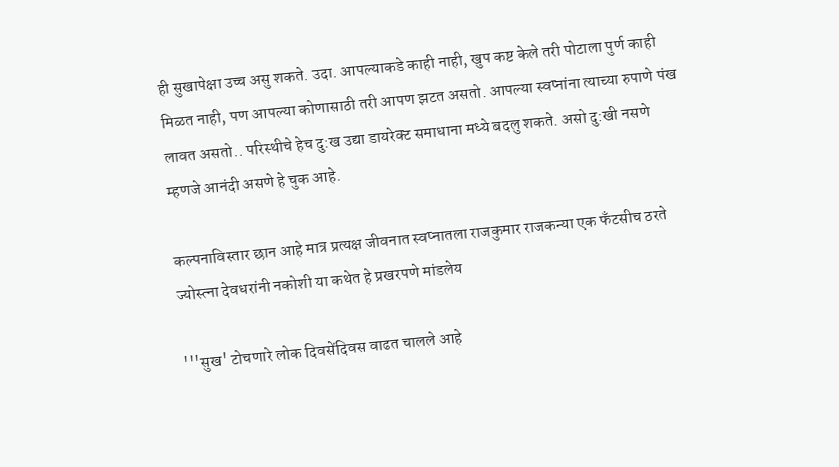ही सुखापेक्षा उच्च असु शकते. उदा. आपल्याकडे काही नाही, खुप कष्ट केले तरी पोटाला पुर्ण काही मिळत नाही, पण आपल्या कोणासाठी तरी आपण झटत असतो. आपल्या स्वप्नांना त्याच्या रुपाणे पंख लावत असतो.. परिस्थीचे हेच दु:ख उद्या डायरेक्ट समाधाना मध्ये बदलु शकते. असो दु:खी नसणे म्हणजे आनंदी असणे हे चुक आहे.

कल्पनाविस्तार छान आहे मात्र प्रत्यक्ष जीवनात स्वप्नातला राजकुमार राजकन्या एक फँटसीच ठरते ज्योस्त्ना देवधरांनी नकोशी या कथेत हे प्रखरपणे मांडलेय

'''सुख' टोचणारे लोक दिवसेंदिवस वाढत चालले आहे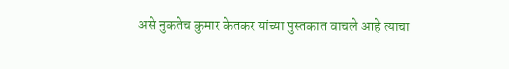असे नुकतेच कुमार केतकर यांच्या पुस्तकात वाचले आहे त्याचा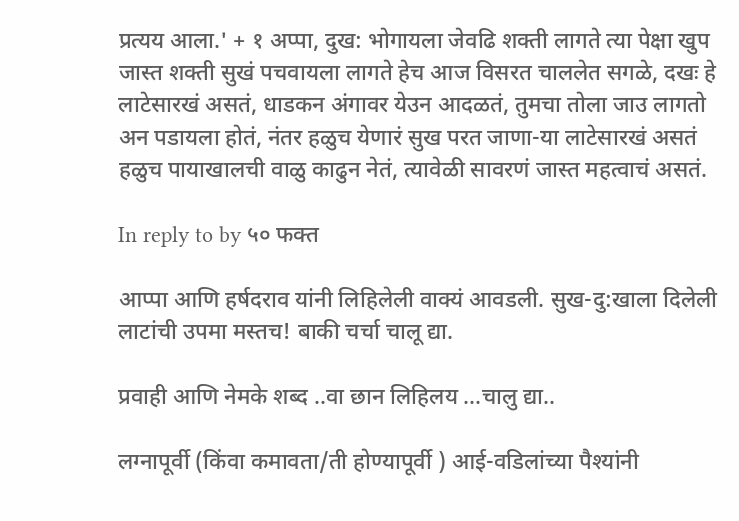प्रत्यय आला.' + १ अप्पा, दुख: भोगायला जेवढि शक्ती लागते त्या पेक्षा खुप जास्त शक्ती सुखं पचवायला लागते हेच आज विसरत चाललेत सगळे, दखः हे लाटेसारखं असतं, धाडकन अंगावर येउन आदळतं, तुमचा तोला जाउ लागतो अन पडायला होतं, नंतर हळुच येणारं सुख परत जाणा-या लाटेसारखं असतं हळुच पायाखालची वाळु काढुन नेतं, त्यावेळी सावरणं जास्त महत्वाचं असतं.

In reply to by ५० फक्त

आप्पा आणि हर्षदराव यांनी लिहिलेली वाक्यं आवडली. सुख-दु:खाला दिलेली लाटांची उपमा मस्तच! बाकी चर्चा चालू द्या.

प्रवाही आणि नेमके शब्द ..वा छान लिहिलय ...चालु द्या..

लग्नापूर्वी (किंवा कमावता/ती होण्यापूर्वी ) आई-वडिलांच्या पैश्यांनी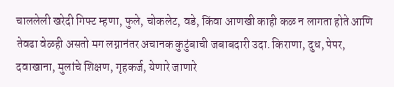चाललेली खरेदी गिफ्ट म्हणा, फुले, चोकलेट, वडे, किंवा आणखी काही कळ न लागता होते आणि तेवढा वेळही असतो मग लग्नानंतर अचानक कुटुंबाची जबाबदारी उदा. किराणा, दुध, पेपर, दवाखाना, मुलांचे शिक्षण, गृहकर्ज, येणारे जाणारे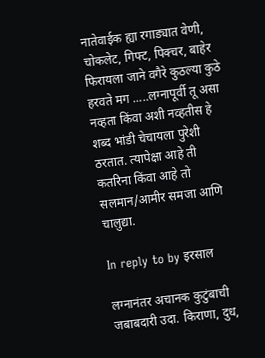नातेवाईक ह्या रगाड्यात वेणी, चोकलेट, गिफ्ट, पिक्चर, बाहेर फिरायला जाने वगैरे कुठल्या कुठे हरवते मग .....लग्नापूर्वी तू असा नव्हता किंवा अशी नव्हतीस हे शब्द भांडी चेचायला पुरेशी ठरतात. त्यापेक्षा आहे ती कतरिना किंवा आहे तो सलमान/आमीर समजा आणि चालुद्या.

In reply to by इरसाल

लग्नानंतर अचानक कुटुंबाची जबाबदारी उदा. किराणा, दुध,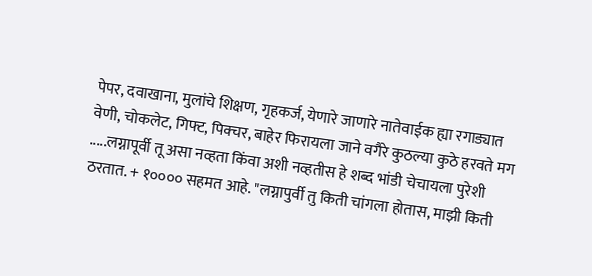पेपर, दवाखाना, मुलांचे शिक्षण, गृहकर्ज, येणारे जाणारे नातेवाईक ह्या रगाड्यात वेणी, चोकलेट, गिफ्ट, पिक्चर, बाहेर फिरायला जाने वगैरे कुठल्या कुठे हरवते मग .....लग्नापूर्वी तू असा नव्हता किंवा अशी नव्हतीस हे शब्द भांडी चेचायला पुरेशी ठरतात. + १०००० सहमत आहे. "लग्नापुर्वी तु किती चांगला होतास, माझी किती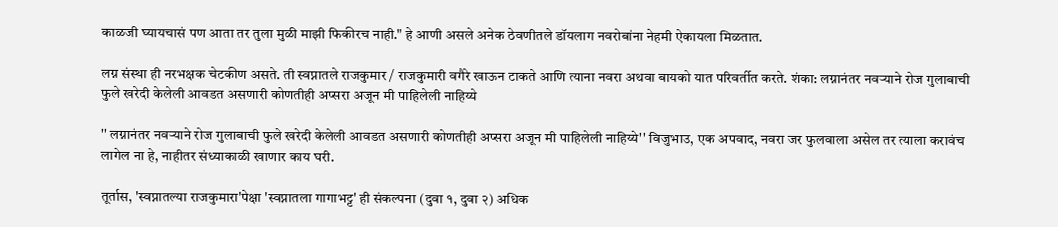काळजी घ्यायचासं पण आता तर तुला मुळी माझी फिकीरच नाही." हे आणी असले अनेक ठेवणीतले डॉयलाग नवरोबांना नेहमी ऐकायला मिळतात.

लग्न संस्था ही नरभक्षक चेटकीण असते. ती स्वप्नातले राजकुमार / राजकुमारी वगैरे खाऊन टाकते आणि त्याना नवरा अथवा बायको यात परिवर्तीत करते. शंका: लग्नानंतर नवर्‍याने रोज गुलाबाची फुले खरेदी केलेली आवडत असणारी कोणतीही अप्सरा अजून मी पाहिलेली नाहिय्ये

'' लग्नानंतर नवर्‍याने रोज गुलाबाची फुले खरेदी केलेली आवडत असणारी कोणतीही अप्सरा अजून मी पाहिलेली नाहिय्ये'' विजुभाउ, एक अपवाद, नवरा जर फुलवाला असेल तर त्याला करावंच लागेल ना हे, नाहीतर संध्याकाळी खाणार काय घरी.

तूर्तास, 'स्वप्नातल्या राजकुमारा'पेक्षा 'स्वप्नातला गागाभट्ट' ही संकल्पना (दुवा १, दुवा २) अधिक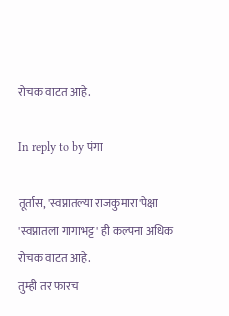रोचक वाटत आहे.

In reply to by पंगा

तूर्तास, 'स्वप्नातल्या राजकुमारा'पेक्षा 'स्वप्नातला गागाभट्ट' ही कल्पना अधिक रोचक वाटत आहे.
तुम्ही तर फारच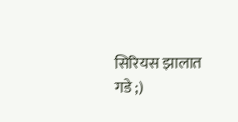सिरियस झालात गडे ;)